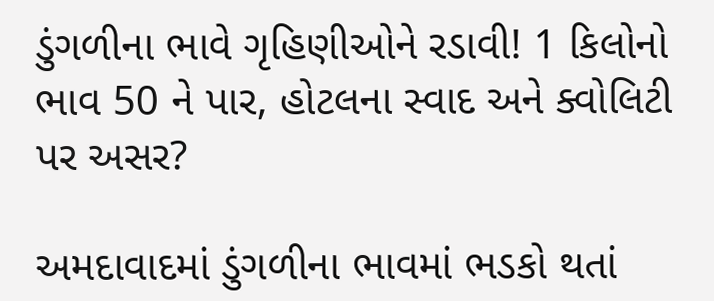ડુંગળીના ભાવે ગૃહિણીઓને રડાવી! 1 કિલોનો ભાવ 50 ને પાર, હોટલના સ્વાદ અને ક્વોલિટી પર અસર?

અમદાવાદમાં ડુંગળીના ભાવમાં ભડકો થતાં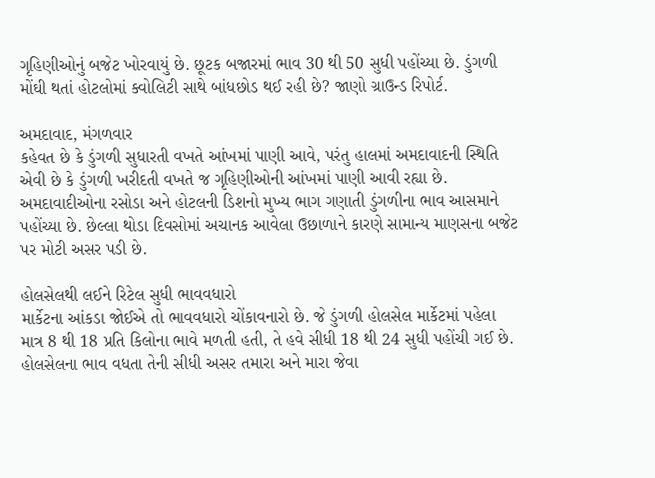ગૃહિણીઓનું બજેટ ખોરવાયું છે. છૂટક બજારમાં ભાવ 30 થી 50 સુધી પહોંચ્યા છે. ડુંગળી મોંઘી થતાં હોટલોમાં ક્વોલિટી સાથે બાંધછોડ થઈ રહી છે? જાણો ગ્રાઉન્ડ રિપોર્ટ.

અમદાવાદ, મંગળવાર
કહેવત છે કે ડુંગળી સુધારતી વખતે આંખમાં પાણી આવે, પરંતુ હાલમાં અમદાવાદની સ્થિતિ એવી છે કે ડુંગળી ખરીદતી વખતે જ ગૃહિણીઓની આંખમાં પાણી આવી રહ્યા છે. અમદાવાદીઓના રસોડા અને હોટલની ડિશનો મુખ્ય ભાગ ગણાતી ડુંગળીના ભાવ આસમાને પહોંચ્યા છે. છેલ્લા થોડા દિવસોમાં અચાનક આવેલા ઉછાળાને કારણે સામાન્ય માણસના બજેટ પર મોટી અસર પડી છે.

હોલસેલથી લઈને રિટેલ સુધી ભાવવધારો
માર્કેટના આંકડા જોઈએ તો ભાવવધારો ચોંકાવનારો છે. જે ડુંગળી હોલસેલ માર્કેટમાં પહેલા માત્ર 8 થી 18 પ્રતિ કિલોના ભાવે મળતી હતી, તે હવે સીધી 18 થી 24 સુધી પહોંચી ગઈ છે. હોલસેલના ભાવ વધતા તેની સીધી અસર તમારા અને મારા જેવા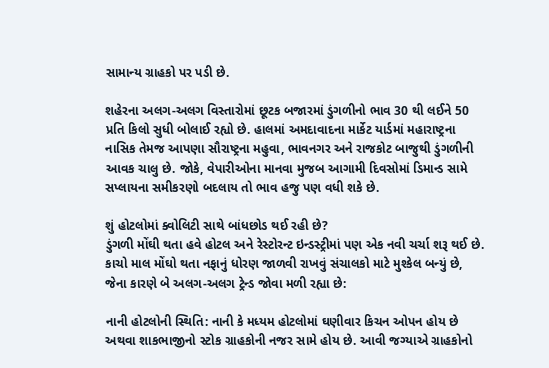સામાન્ય ગ્રાહકો પર પડી છે.

શહેરના અલગ-અલગ વિસ્તારોમાં છૂટક બજારમાં ડુંગળીનો ભાવ 30 થી લઈને 50 પ્રતિ કિલો સુધી બોલાઈ રહ્યો છે. હાલમાં અમદાવાદના માર્કેટ યાર્ડમાં મહારાષ્ટ્રના નાસિક તેમજ આપણા સૌરાષ્ટ્રના મહુવા, ભાવનગર અને રાજકોટ બાજુથી ડુંગળીની આવક ચાલુ છે. જોકે, વેપારીઓના માનવા મુજબ આગામી દિવસોમાં ડિમાન્ડ સામે સપ્લાયના સમીકરણો બદલાય તો ભાવ હજુ પણ વધી શકે છે.

શું હોટલોમાં ક્વોલિટી સાથે બાંધછોડ થઈ રહી છે?
ડુંગળી મોંઘી થતા હવે હોટલ અને રેસ્ટોરન્ટ ઇન્ડસ્ટ્રીમાં પણ એક નવી ચર્ચા શરૂ થઈ છે. કાચો માલ મોંઘો થતા નફાનું ધોરણ જાળવી રાખવું સંચાલકો માટે મુશ્કેલ બન્યું છે, જેના કારણે બે અલગ-અલગ ટ્રેન્ડ જોવા મળી રહ્યા છે:

નાની હોટલોની સ્થિતિ: નાની કે મધ્યમ હોટલોમાં ઘણીવાર કિચન ઓપન હોય છે અથવા શાકભાજીનો સ્ટોક ગ્રાહકોની નજર સામે હોય છે. આવી જગ્યાએ ગ્રાહકોનો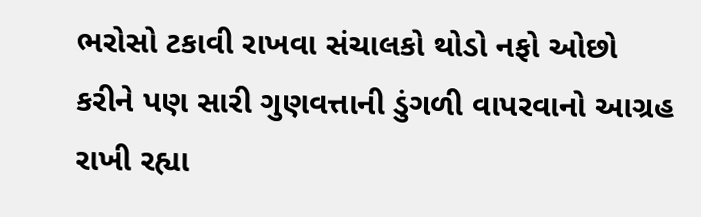ભરોસો ટકાવી રાખવા સંચાલકો થોડો નફો ઓછો કરીને પણ સારી ગુણવત્તાની ડુંગળી વાપરવાનો આગ્રહ રાખી રહ્યા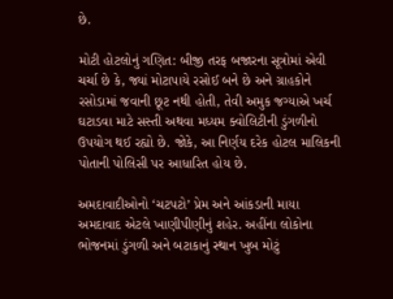છે.

મોટી હોટલોનું ગણિત: બીજી તરફ બજારના સૂત્રોમાં એવી ચર્ચા છે કે, જ્યાં મોટાપાયે રસોઈ બને છે અને ગ્રાહકોને રસોડામાં જવાની છૂટ નથી હોતી, તેવી અમુક જગ્યાએ ખર્ચ ઘટાડવા માટે સસ્તી અથવા મધ્યમ ક્વોલિટીની ડુંગળીનો ઉપયોગ થઈ રહ્યો છે. જોકે, આ નિર્ણય દરેક હોટલ માલિકની પોતાની પોલિસી પર આધારિત હોય છે.

અમદાવાદીઓનો ‘ચટપટો’ પ્રેમ અને આંકડાની માયા
અમદાવાદ એટલે ખાણીપીણીનું શહેર. અહીંના લોકોના ભોજનમાં ડુંગળી અને બટાકાનું સ્થાન ખુબ મોટું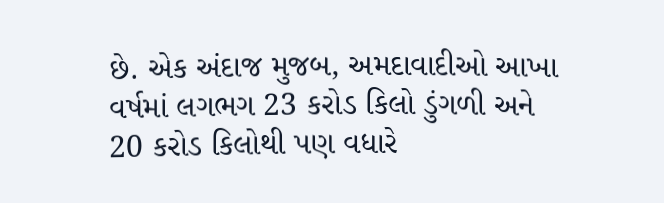છે. એક અંદાજ મુજબ, અમદાવાદીઓ આખા વર્ષમાં લગભગ 23 કરોડ કિલો ડુંગળી અને 20 કરોડ કિલોથી પણ વધારે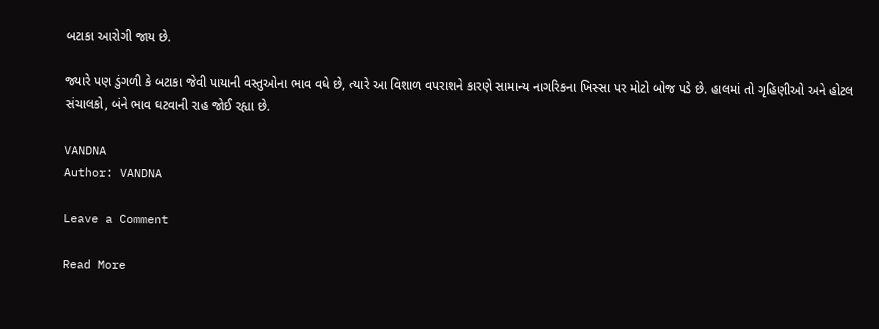બટાકા આરોગી જાય છે.

જ્યારે પણ ડુંગળી કે બટાકા જેવી પાયાની વસ્તુઓના ભાવ વધે છે, ત્યારે આ વિશાળ વપરાશને કારણે સામાન્ય નાગરિકના ખિસ્સા પર મોટો બોજ પડે છે. હાલમાં તો ગૃહિણીઓ અને હોટલ સંચાલકો, બંને ભાવ ઘટવાની રાહ જોઈ રહ્યા છે.

VANDNA
Author: VANDNA

Leave a Comment

Read More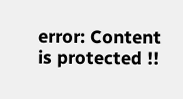error: Content is protected !!